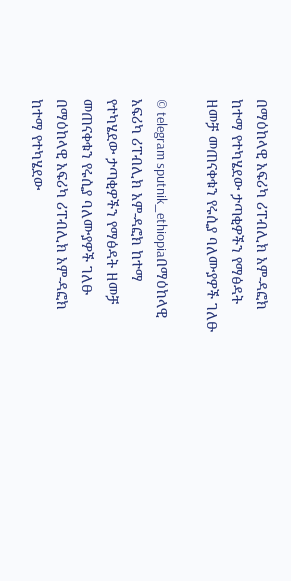በማዕከላዊ አፍሪካ ሪፐብሊክ አም-ዳፎክ ከተማ የተካሄደው ታጣቂዎችን የማፅዳት ዘመቻ መጠናቀቁን የሩሲያ ባለሙያዎች ገለፁ

© telegram sputnik_ethiopiaበማዕከላዊ አፍሪካ ሪፐብሊክ አም-ዳፎክ ከተማ የተካሄደው ታጣቂዎችን የማፅዳት ዘመቻ መጠናቀቁን የሩሲያ ባለሙያዎች ገለፁ
በማዕከላዊ አፍሪካ ሪፐብሊክ አም-ዳፎክ ከተማ የተካሄደው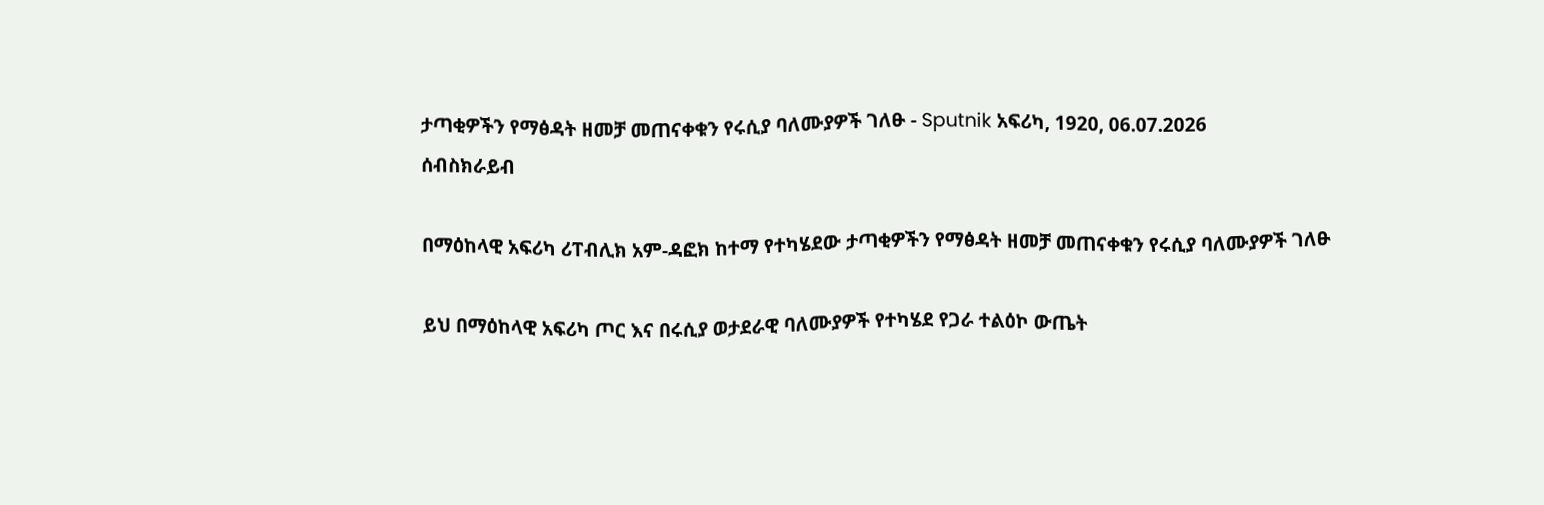ታጣቂዎችን የማፅዳት ዘመቻ መጠናቀቁን የሩሲያ ባለሙያዎች ገለፁ - Sputnik አፍሪካ, 1920, 06.07.2026
ሰብስክራይብ

በማዕከላዊ አፍሪካ ሪፐብሊክ አም-ዳፎክ ከተማ የተካሄደው ታጣቂዎችን የማፅዳት ዘመቻ መጠናቀቁን የሩሲያ ባለሙያዎች ገለፁ

ይህ በማዕከላዊ አፍሪካ ጦር እና በሩሲያ ወታደራዊ ባለሙያዎች የተካሄደ የጋራ ተልዕኮ ውጤት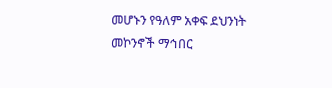መሆኑን የዓለም አቀፍ ደህንነት መኮንኖች ማኅበር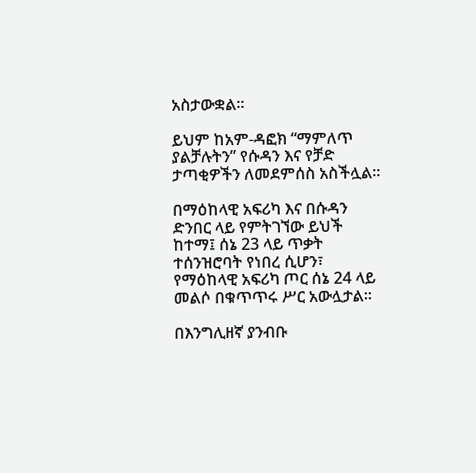አስታውቋል።

ይህም ከአም-ዳፎክ “ማምለጥ ያልቻሉትን” የሱዳን እና የቻድ ታጣቂዎችን ለመደምሰስ አስችሏል።

በማዕከላዊ አፍሪካ እና በሱዳን ድንበር ላይ የምትገኘው ይህች ከተማ፤ ሰኔ 23 ላይ ጥቃት ተሰንዝሮባት የነበረ ሲሆን፣ የማዕከላዊ አፍሪካ ጦር ሰኔ 24 ላይ መልሶ በቁጥጥሩ ሥር አውሏታል።

በእንግሊዘኛ ያንብቡ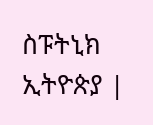ስፑትኒክ ኢትዮጵያ |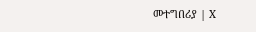መተግበሪያ | X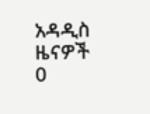አዳዲስ ዜናዎች
0